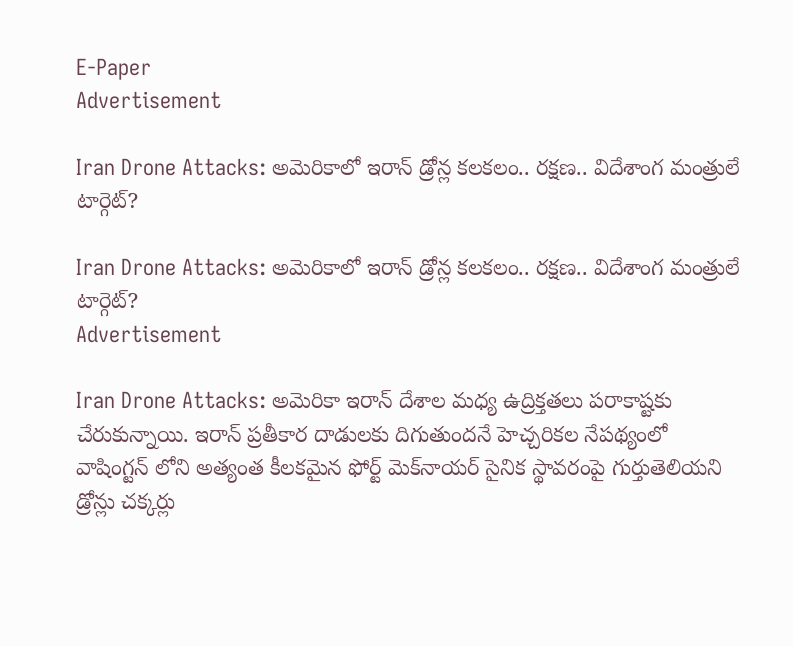E-Paper
Advertisement

Iran Drone Attacks: అమెరికాలో ఇరాన్ డ్రోన్ల కలకలం.. రక్షణ.. విదేశాంగ మంత్రులే టార్గెట్?

Iran Drone Attacks: అమెరికాలో ఇరాన్ డ్రోన్ల కలకలం.. రక్షణ.. విదేశాంగ మంత్రులే టార్గెట్?
Advertisement

Iran Drone Attacks: అమెరికా ఇరాన్ దేశాల మధ్య ఉద్రిక్తతలు పరాకాష్టకు చేరుకున్నాయి. ఇరాన్ ప్రతీకార దాడులకు దిగుతుందనే హెచ్చరికల నేపథ్యంలో వాషింగ్టన్ లోని అత్యంత కీలకమైన ఫోర్ట్ మెక్‌నాయర్ సైనిక స్థావరంపై గుర్తుతెలియని డ్రోన్లు చక్కర్లు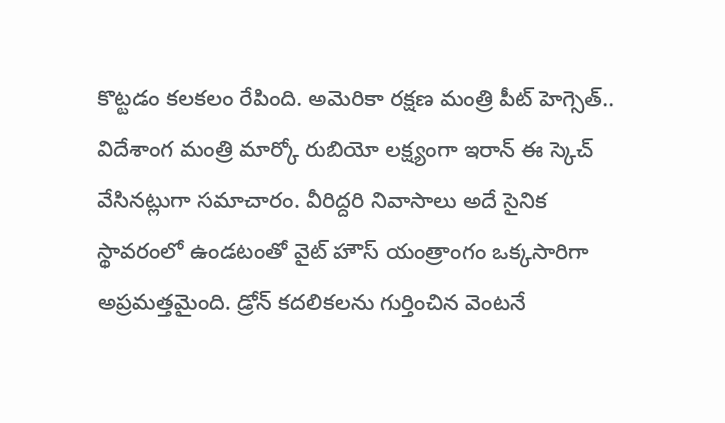కొట్టడం కలకలం రేపింది. అమెరికా రక్షణ మంత్రి పీట్ హెగ్సెత్.. విదేశాంగ మంత్రి మార్కో రుబియో లక్ష్యంగా ఇరాన్ ఈ స్కెచ్ వేసినట్లుగా స‌మాచారం. వీరిద్దరి నివాసాలు అదే సైనిక స్థావరంలో ఉండటంతో వైట్ హౌస్ యంత్రాంగం ఒక్కసారిగా అప్రమత్తమైంది. డ్రోన్ కదలికలను గుర్తించిన వెంటనే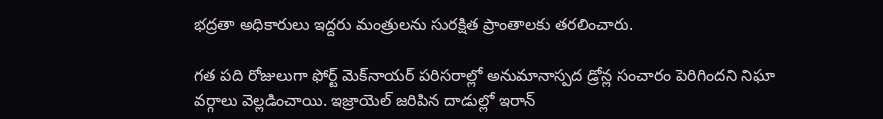భద్రతా అధికారులు ఇద్దరు మంత్రులను సురక్షిత ప్రాంతాలకు తరలించారు.

గత పది రోజులుగా ఫోర్ట్ మెక్‌నాయర్ పరిసరాల్లో అనుమానాస్పద డ్రోన్ల సంచారం పెరిగిందని నిఘా వర్గాలు వెల్లడించాయి. ఇజ్రాయెల్ జరిపిన దాడుల్లో ఇరాన్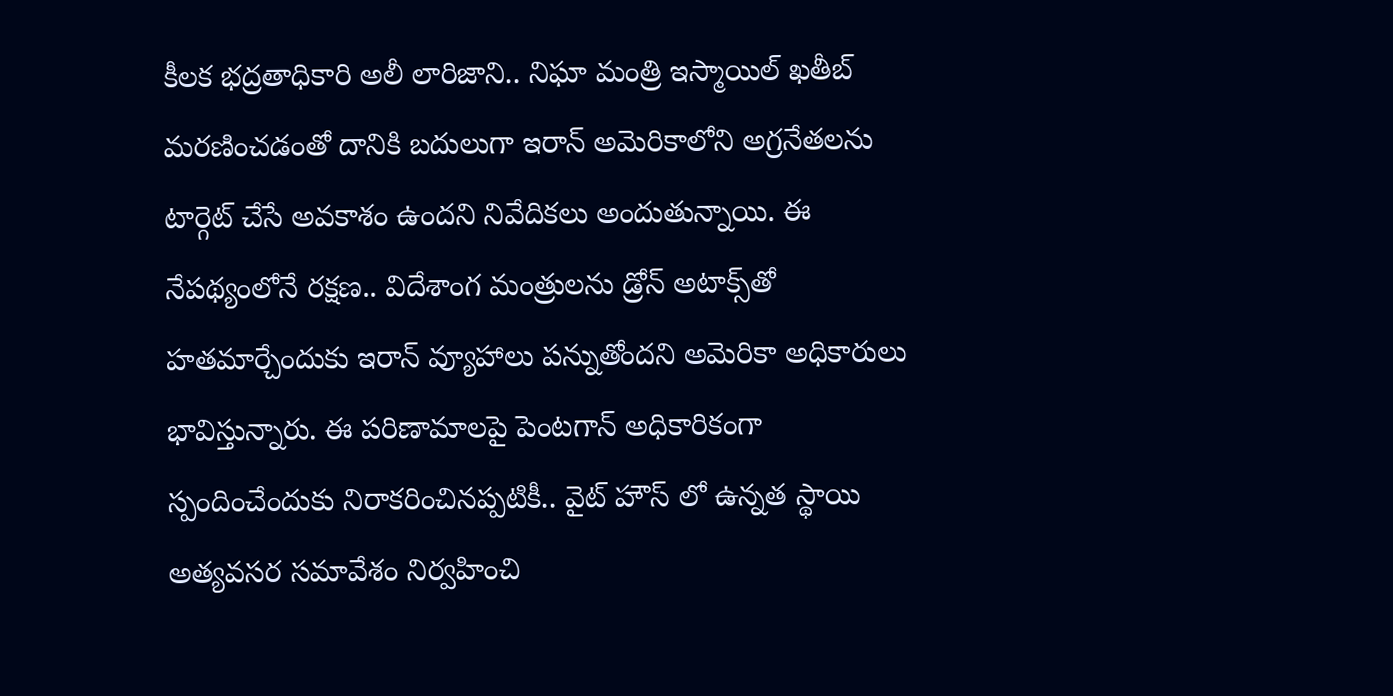కీలక భద్రతాధికారి అలీ లారిజాని.. నిఘా మంత్రి ఇస్మాయిల్ ఖతీబ్ మరణించడంతో దానికి బదులుగా ఇరాన్ అమెరికాలోని అగ్రనేతలను టార్గెట్ చేసే అవకాశం ఉందని నివేదికలు అందుతున్నాయి. ఈ నేపథ్యంలోనే రక్షణ.. విదేశాంగ మంత్రులను డ్రోన్ అటాక్స్‌తో హతమార్చేందుకు ఇరాన్ వ్యూహాలు పన్నుతోందని అమెరికా అధికారులు భావిస్తున్నారు. ఈ పరిణామాలపై పెంటగాన్ అధికారికంగా స్పందించేందుకు నిరాకరించినప్పటికీ.. వైట్ హౌస్ లో ఉన్నత స్థాయి అత్యవసర సమావేశం నిర్వహించి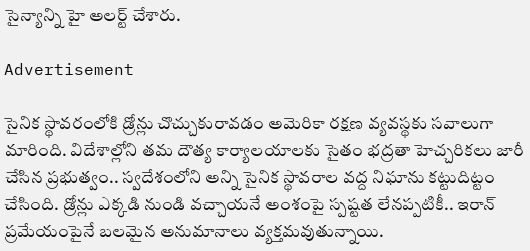సైన్యాన్ని హై అలర్ట్ చేశారు.

Advertisement

సైనిక స్థావరంలోకి డ్రోన్లు చొచ్చుకురావడం అమెరికా రక్షణ వ్యవస్థకు సవాలుగా మారింది. విదేశాల్లోని తమ దౌత్య కార్యాలయాలకు సైతం భద్రతా హెచ్చరికలు జారీ చేసిన ప్రభుత్వం.. స్వదేశంలోని అన్ని సైనిక స్థావరాల వద్ద నిఘాను కట్టుదిట్టం చేసింది. డ్రోన్లు ఎక్కడి నుండి వచ్చాయనే అంశంపై స్పష్టత లేనప్పటికీ.. ఇరాన్ ప్రమేయంపైనే బలమైన అనుమానాలు వ్యక్తమవుతున్నాయి.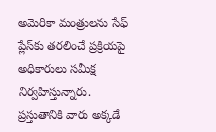అమెరికా మంత్రులను సేఫ్ ప్లేస్‌కు తరలించే ప్రక్రియపై అధికారులు సమీక్ష నిర్వహిస్తున్నారు. ప్రస్తుతానికి వారు అక్కడే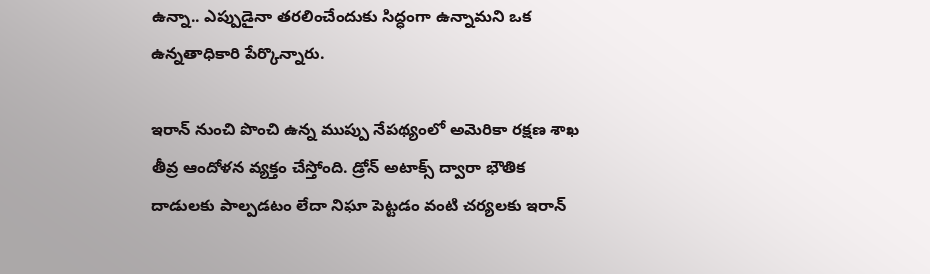ఉన్నా.. ఎప్పుడైనా తరలించేందుకు సిద్ధంగా ఉన్నామని ఒక ఉన్నతాధికారి పేర్కొన్నారు.

ఇరాన్ నుంచి పొంచి ఉన్న ముప్పు నేపథ్యంలో అమెరికా రక్షణ శాఖ తీవ్ర ఆందోళన వ్యక్తం చేస్తోంది. డ్రోన్ అటాక్స్ ద్వారా భౌతిక దాడులకు పాల్పడటం లేదా నిఘా పెట్టడం వంటి చర్యలకు ఇరాన్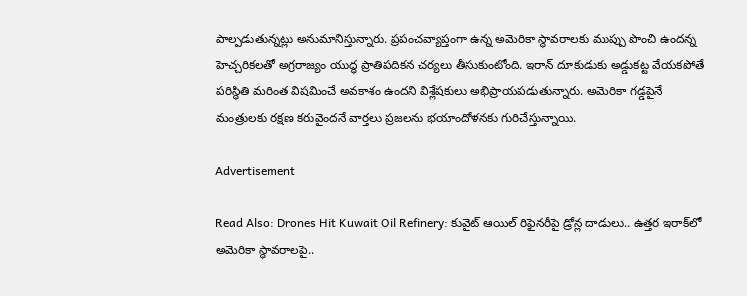పాల్పడుతున్నట్లు అనుమానిస్తున్నారు. ప్రపంచవ్యాప్తంగా ఉన్న అమెరికా స్థావరాలకు ముప్పు పొంచి ఉందన్న హెచ్చరికలతో అగ్రరాజ్యం యుద్ధ ప్రాతిపదికన చర్యలు తీసుకుంటోంది. ఇరాన్ దూకుడుకు అడ్డుకట్ట వేయకపోతే పరిస్థితి మరింత విషమించే అవకాశం ఉందని విశ్లేషకులు అభిప్రాయపడుతున్నారు. అమెరికా గడ్డపైనే మంత్రులకు రక్షణ కరువైందనే వార్తలు ప్రజలను భయాందోళనకు గురిచేస్తున్నాయి.

Advertisement

Read Also: Drones Hit Kuwait Oil Refinery: కువైట్ ఆయిల్ రిఫైనరీపై డ్రోన్ల దాడులు.. ఉత్తర ఇరాక్‌లో అమెరికా స్థావరాలపై..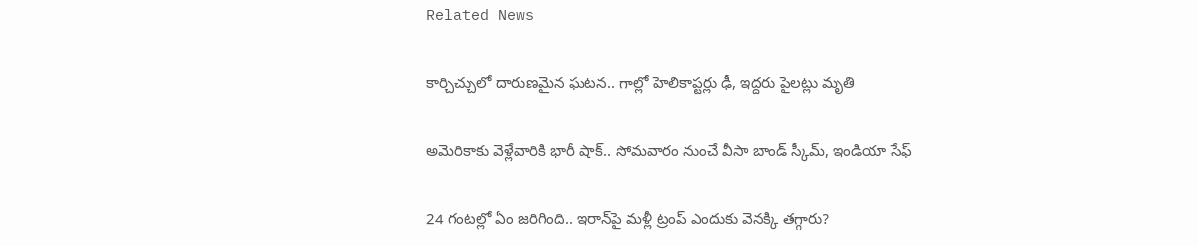Related News

కార్చిచ్చులో దారుణమైన ఘటన.. గాల్లో హెలికాప్టర్లు ఢీ, ఇద్దరు పైలట్లు మృతి

అమెరికాకు వెళ్లేవారికి భారీ షాక్.. సోమవారం నుంచే వీసా బాండ్ స్కీమ్, ఇండియా సేఫ్

24 గంటల్లో ఏం జరిగింది.. ఇరాన్‌పై మళ్లీ ట్రంప్ ఎందుకు వెనక్కి తగ్గారు?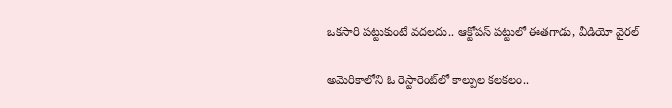ఒకసారి పట్టుకుంటే వదలదు.. ఆక్టోపస్ పట్టులో ఈతగాడు, వీడియో వైరల్

అమెరికాలోని ఓ రెస్టారెంట్‌లో కాల్పుల కలకలం..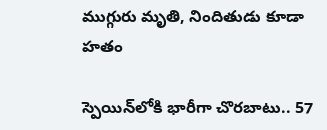ముగ్గురు మృతి, నిందితుడు కూడా హతం

స్పెయిన్‌లోకి భారీగా చొరబాటు.. 57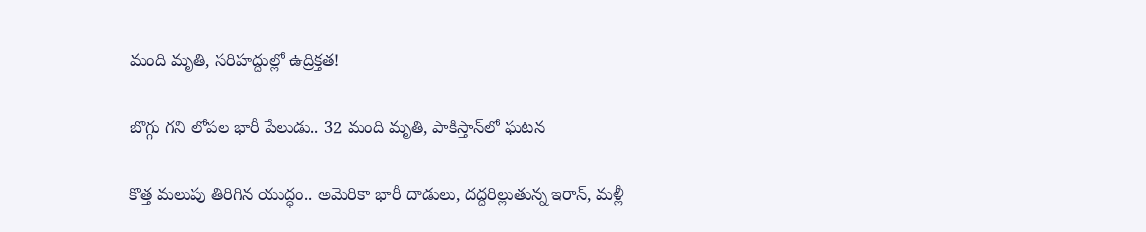మంది మృతి, సరిహద్దుల్లో ఉద్రిక్తత!

బొగ్గు గని లోపల భారీ పేలుడు.. 32 మంది మృతి, పాకిస్తాన్‌లో ఘటన

కొత్త మలుపు తిరిగిన యుద్ధం.. అమెరికా భారీ దాడులు, దద్దరిల్లుతున్న ఇరాన్‌, మళ్లీ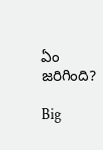ఏం జరిగింది?

Big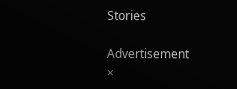Stories

Advertisement
×